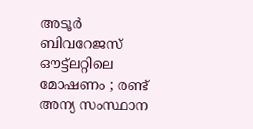അടൂർ ബിവറേജസ് ഔട്ട്ലറ്റിലെ മോഷണം ; രണ്ട് അന്യ സംസ്ഥാന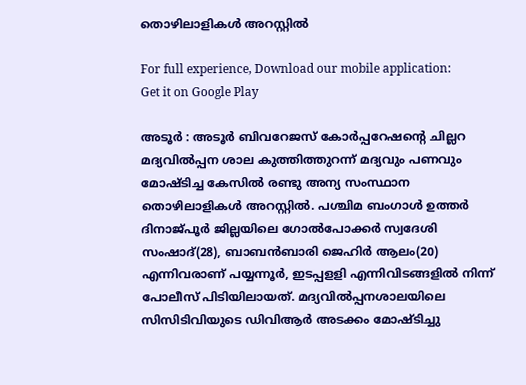തൊഴിലാളികൾ അറസ്റ്റിൽ

For full experience, Download our mobile application:
Get it on Google Play

അടൂർ : അടൂർ ബിവറേജസ് കോർപ്പറേഷന്റെ ചില്ലറ മദ്യവിൽപ്പന ശാല കുത്തിത്തുറന്ന് മദ്യവും പണവും മോഷ്ടിച്ച കേസിൽ രണ്ടു അന്യ സംസ്ഥാന തൊഴിലാളികൾ അറസ്റ്റിൽ. പശ്ചിമ ബംഗാൾ ഉത്തർ ദിനാജ്പൂർ ജില്ലയിലെ ഗോൽപോക്കർ സ്വദേശി സംഷാദ്(28), ബാബൻബാരി ജെഹിർ ആലം(20) എന്നിവരാണ് പയ്യന്നൂർ, ഇടപ്പളളി എന്നിവിടങ്ങളിൽ നിന്ന് പോലീസ് പിടിയിലായത്. മദ്യവിൽപ്പനശാലയിലെ സിസിടിവിയുടെ ഡിവിആർ അടക്കം മോഷ്ടിച്ചു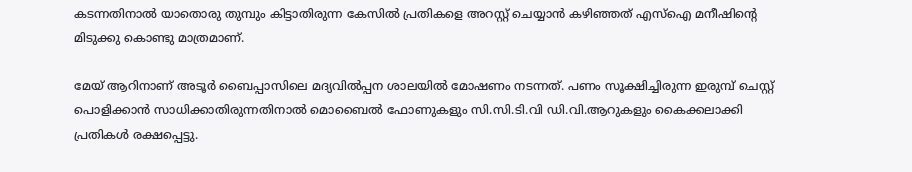കടന്നതിനാൽ യാതൊരു തുമ്പും കിട്ടാതിരുന്ന കേസിൽ പ്രതികളെ അറസ്റ്റ് ചെയ്യാൻ കഴിഞ്ഞത് എസ്ഐ മനീഷിന്റെ മിടുക്കു കൊണ്ടു മാത്രമാണ്.

മേയ് ആറിനാണ് അടൂർ ബൈപ്പാസിലെ മദ്യവിൽപ്പന ശാലയിൽ മോഷണം നടന്നത്. പണം സൂക്ഷിച്ചിരുന്ന ഇരുമ്പ് ചെസ്റ്റ് പൊളിക്കാൻ സാധിക്കാതിരുന്നതിനാൽ മൊബൈൽ ഫോണുകളും സി.സി.ടി.വി ഡി.വി.ആറുകളും കൈക്കലാക്കി പ്രതികൾ രക്ഷപ്പെട്ടു.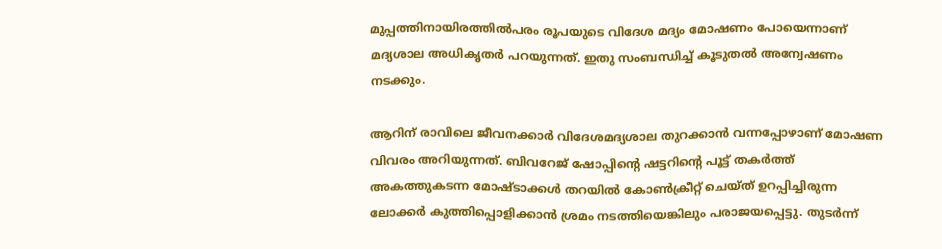മുപ്പത്തിനായിരത്തിൽപരം രൂപയുടെ വിദേശ മദ്യം മോഷണം പോയെന്നാണ് മദ്യശാല അധികൃതർ പറയുന്നത്. ഇതു സംബന്ധിച്ച് കൂടുതൽ അന്വേഷണം നടക്കും.

ആറിന് രാവിലെ ജീവനക്കാർ വിദേശമദ്യശാല തുറക്കാൻ വന്നപ്പോഴാണ് മോഷണ വിവരം അറിയുന്നത്. ബിവറേജ് ഷോപ്പിന്റെ ഷട്ടറിന്റെ പൂട്ട് തകർത്ത് അകത്തുകടന്ന മോഷ്ടാക്കൾ തറയിൽ കോൺക്രീറ്റ് ചെയ്ത് ഉറപ്പിച്ചിരുന്ന ലോക്കർ കുത്തിപ്പൊളിക്കാൻ ശ്രമം നടത്തിയെങ്കിലും പരാജയപ്പെട്ടു. തുടർന്ന്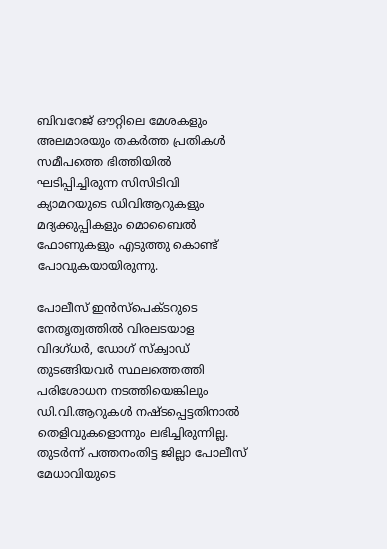ബിവറേജ് ഔറ്റിലെ മേശകളും അലമാരയും തകർത്ത പ്രതികൾ സമീപത്തെ ഭിത്തിയിൽ ഘടിപ്പിച്ചിരുന്ന സിസിടിവി ക്യാമറയുടെ ഡിവിആറുകളും മദ്യക്കുപ്പികളും മൊബൈൽ ഫോണുകളും എടുത്തു കൊണ്ട് പോവുകയായിരുന്നു.

പോലീസ് ഇൻസ്പെക്ടറുടെ നേതൃത്വത്തിൽ വിരലടയാള വിദഗ്ധർ, ഡോഗ് സ്ക്വാഡ് തുടങ്ങിയവർ സ്ഥലത്തെത്തി പരിശോധന നടത്തിയെങ്കിലും ഡി.വി.ആറുകൾ നഷ്ടപ്പെട്ടതിനാൽ തെളിവുകളൊന്നും ലഭിച്ചിരുന്നില്ല. തുടർന്ന് പത്തനംതിട്ട ജില്ലാ പോലീസ് മേധാവിയുടെ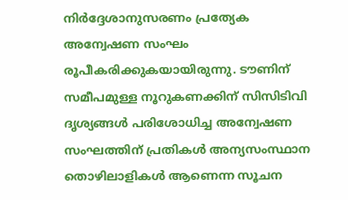നിർദ്ദേശാനുസരണം പ്രത്യേക അന്വേഷണ സംഘം രൂപീകരിക്കുകയായിരുന്നു. ടൗണിന് സമീപമുള്ള നൂറുകണക്കിന് സിസിടിവി ദൃശ്യങ്ങൾ പരിശോധിച്ച അന്വേഷണ സംഘത്തിന് പ്രതികൾ അന്യസംസ്ഥാന തൊഴിലാളികൾ ആണെന്ന സൂചന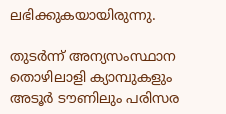ലഭിക്കുകയായിരുന്നു.

തുടർന്ന് അന്യസംസ്ഥാന തൊഴിലാളി ക്യാമ്പുകളും അടൂർ ടൗണിലും പരിസര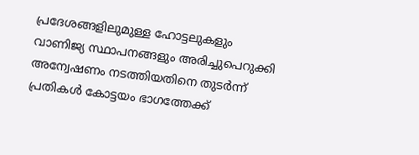പ്രദേശങ്ങളിലുമുള്ള ഹോട്ടലുകളും വാണിജ്യ സ്ഥാപനങ്ങളും അരിച്ചുപെറുക്കി അന്വേഷണം നടത്തിയതിനെ തുടർന്ന് പ്രതികൾ കോട്ടയം ഭാഗത്തേക്ക്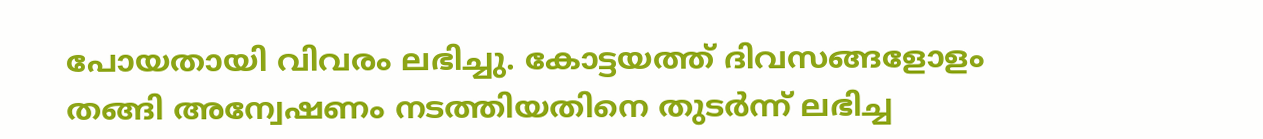പോയതായി വിവരം ലഭിച്ചു. കോട്ടയത്ത് ദിവസങ്ങളോളം തങ്ങി അന്വേഷണം നടത്തിയതിനെ തുടർന്ന് ലഭിച്ച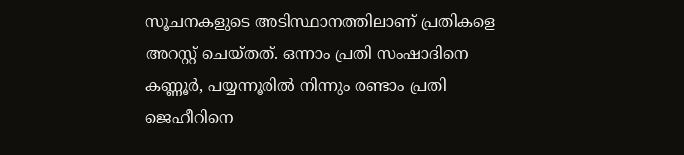സൂചനകളുടെ അടിസ്ഥാനത്തിലാണ് പ്രതികളെ അറസ്റ്റ് ചെയ്തത്. ഒന്നാം പ്രതി സംഷാദിനെ കണ്ണൂർ, പയ്യന്നൂരിൽ നിന്നും രണ്ടാം പ്രതി ജെഹീറിനെ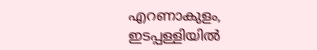എറണാകുളം, ഇടപ്പള്ളിയിൽ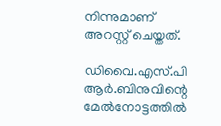നിന്നുമാണ് അറസ്റ്റ് ചെയ്തത്.

ഡിവൈ.എസ്.പി ആർ.ബിനുവിന്റെ മേൽനോട്ടത്തിൽ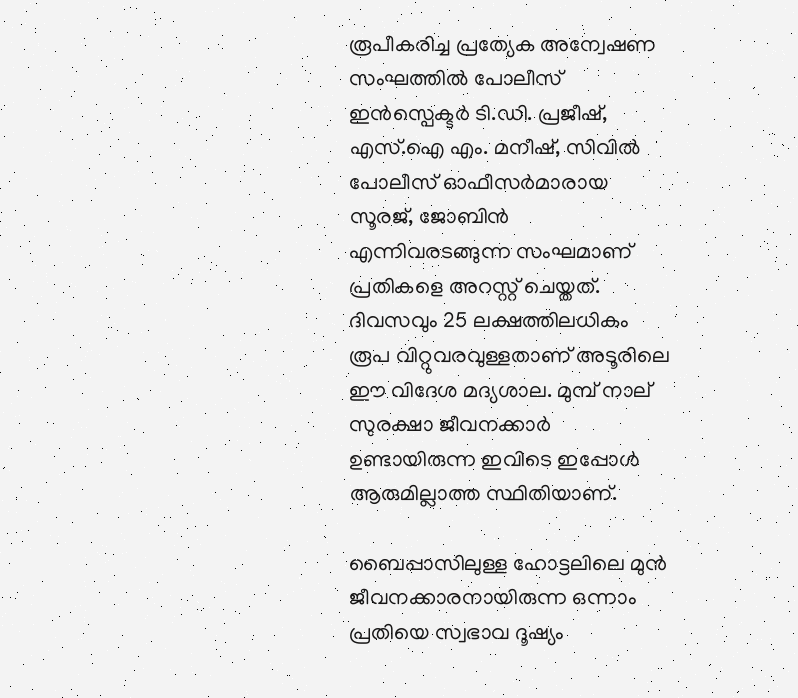രൂപീകരിച്ച പ്രത്യേക അന്വേഷണ സംഘത്തിൽ പോലീസ് ഇൻസ്പെക്ടർ ടി.ഡി. പ്രജീഷ്, എസ്.ഐ എം. മനീഷ്, സിവിൽ പോലീസ് ഓഫീസർമാരായ സൂരജ്, ജോബിൻ എന്നിവരടങ്ങുന്ന സംഘമാണ് പ്രതികളെ അറസ്റ്റ് ചെയ്തത്. ദിവസവും 25 ലക്ഷത്തിലധികം രൂപ വിറ്റുവരവുള്ളതാണ് അടൂരിലെ ഈ വിദേശ മദ്യശാല. മുമ്പ് നാല് സുരക്ഷാ ജീവനക്കാർ ഉണ്ടായിരുന്ന ഇവിടെ ഇപ്പോൾ ആരുമില്ലാത്ത സ്ഥിതിയാണ്.

ബൈപ്പാസിലുള്ള ഹോട്ടലിലെ മുൻ ജീവനക്കാരനായിരുന്ന ഒന്നാം പ്രതിയെ സ്വഭാവ ദൂഷ്യം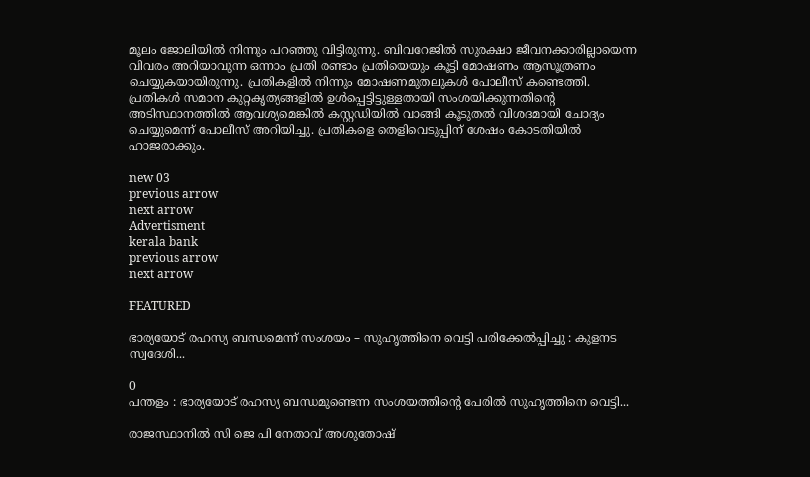മൂലം ജോലിയിൽ നിന്നും പറഞ്ഞു വിട്ടിരുന്നു. ബിവറേജിൽ സുരക്ഷാ ജീവനക്കാരില്ലായെന്ന വിവരം അറിയാവുന്ന ഒന്നാം പ്രതി രണ്ടാം പ്രതിയെയും കൂട്ടി മോഷണം ആസൂത്രണം ചെയ്യുകയായിരുന്നു. പ്രതികളിൽ നിന്നും മോഷണമുതലുകൾ പോലീസ് കണ്ടെത്തി. പ്രതികൾ സമാന കുറ്റകൃത്യങ്ങളിൽ ഉൾപ്പെട്ടിട്ടുള്ളതായി സംശയിക്കുന്നതിന്റെ അടിസ്ഥാനത്തിൽ ആവശ്യമെങ്കിൽ കസ്റ്റഡിയിൽ വാങ്ങി കൂടുതൽ വിശദമായി ചോദ്യം ചെയ്യുമെന്ന് പോലീസ് അറിയിച്ചു. പ്രതികളെ തെളിവെടുപ്പിന് ശേഷം കോടതിയിൽ ഹാജരാക്കും.

new 03
previous arrow
next arrow
Advertisment
kerala bank
previous arrow
next arrow

FEATURED

ഭാര്യയോട് രഹസ്യ ബന്ധമെന്ന് സംശയം – സുഹൃത്തിനെ വെട്ടി പരിക്കേൽപ്പിച്ചു : കുളനട സ്വദേശി...

0
പന്തളം : ഭാര്യയോട് രഹസ്യ ബന്ധമുണ്ടെന്ന സംശയത്തിന്റെ പേരില്‍ സുഹൃത്തിനെ വെട്ടി...

രാജസ്ഥാനിൽ സി ജെ പി നേതാവ് അശുതോഷ്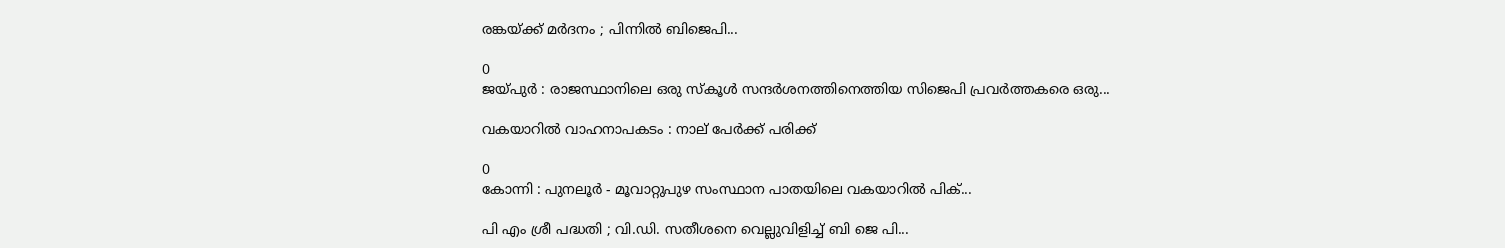രങ്കയ്ക്ക് മർദനം ; പിന്നിൽ ബിജെപി...

0
ജയ്പുർ : രാജസ്ഥാനിലെ ഒരു സ്‌കൂൾ സന്ദർശനത്തിനെത്തിയ സിജെപി പ്രവർത്തകരെ ഒരു...

വകയാറില്‍ വാഹനാപകടം : നാല് പേര്‍ക്ക് പരിക്ക്

0
കോന്നി : പുനലൂര്‍ - മൂവാറ്റുപുഴ സംസ്ഥാന പാതയിലെ വകയാറില്‍ പിക്...

പി എം ശ്രീ പദ്ധതി ; വി.ഡി. സതീശനെ വെല്ലുവിളിച്ച് ബി ജെ പി...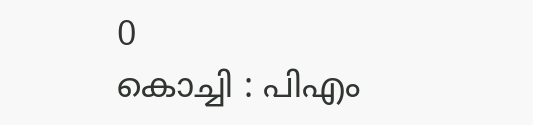0
കൊച്ചി : പിഎം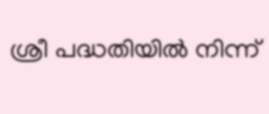ശ്രീ പദ്ധതിയിൽ നിന്ന്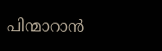പിന്മാറാൻ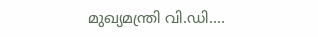മുഖ്യമന്ത്രി വി.ഡി....